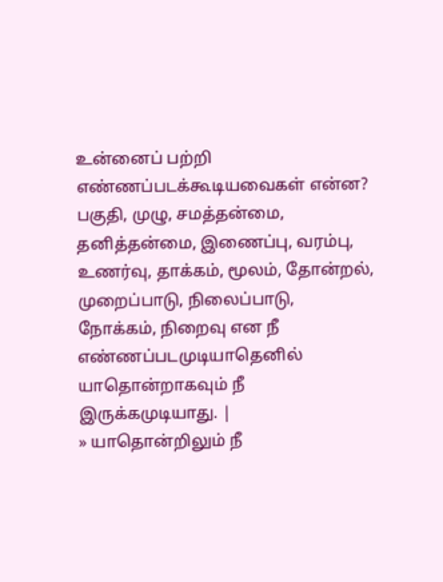உன்னைப் பற்றி எண்ணப்படக்கூடியவைகள் என்ன?
பகுதி, முழு, சமத்தன்மை, தனித்தன்மை, இணைப்பு, வரம்பு, உணர்வு, தாக்கம், மூலம், தோன்றல், முறைப்பாடு, நிலைப்பாடு, நோக்கம், நிறைவு என நீ எண்ணப்படமுடியாதெனில் யாதொன்றாகவும் நீ இருக்கமுடியாது. |
» யாதொன்றிலும் நீ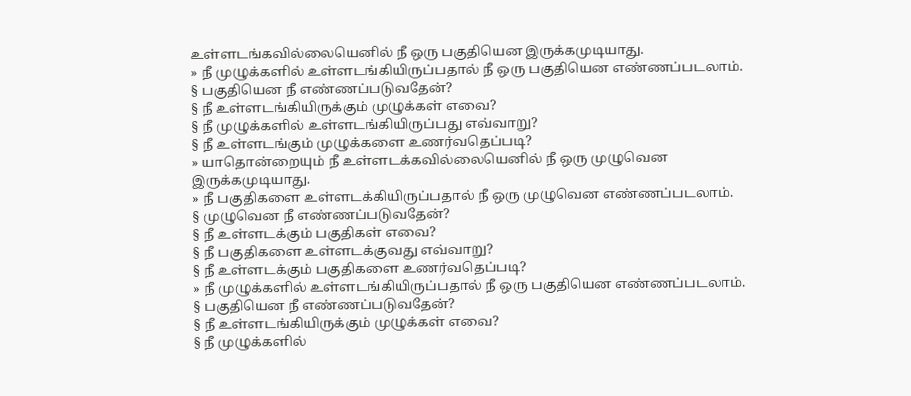உள்ளடங்கவில்லையெனில் நீ ஒரு பகுதியென இருக்கமுடியாது.
» நீ முழுக்களில் உள்ளடங்கியிருப்பதால் நீ ஒரு பகுதியென எண்ணப்படலாம்.
§ பகுதியென நீ எண்ணப்படுவதேன்?
§ நீ உள்ளடங்கியிருக்கும் முழுக்கள் எவை?
§ நீ முழுக்களில் உள்ளடங்கியிருப்பது எவ்வாறு?
§ நீ உள்ளடங்கும் முழுக்களை உணர்வதெப்படி?
» யாதொன்றையும் நீ உள்ளடக்கவில்லையெனில் நீ ஒரு முழுவென இருக்கமுடியாது.
» நீ பகுதிகளை உள்ளடக்கியிருப்பதால் நீ ஒரு முழுவென எண்ணப்படலாம்.
§ முழுவென நீ எண்ணப்படுவதேன்?
§ நீ உள்ளடக்கும் பகுதிகள் எவை?
§ நீ பகுதிகளை உள்ளடக்குவது எவ்வாறு?
§ நீ உள்ளடக்கும் பகுதிகளை உணர்வதெப்படி?
» நீ முழுக்களில் உள்ளடங்கியிருப்பதால் நீ ஒரு பகுதியென எண்ணப்படலாம்.
§ பகுதியென நீ எண்ணப்படுவதேன்?
§ நீ உள்ளடங்கியிருக்கும் முழுக்கள் எவை?
§ நீ முழுக்களில்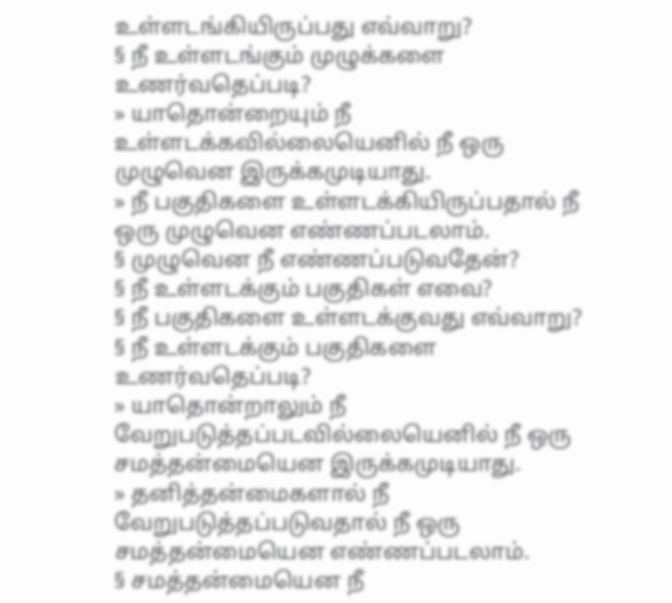உள்ளடங்கியிருப்பது எவ்வாறு?
§ நீ உள்ளடங்கும் முழுக்களை உணர்வதெப்படி?
» யாதொன்றையும் நீ உள்ளடக்கவில்லையெனில் நீ ஒரு முழுவென இருக்கமுடியாது.
» நீ பகுதிகளை உள்ளடக்கியிருப்பதால் நீ ஒரு முழுவென எண்ணப்படலாம்.
§ முழுவென நீ எண்ணப்படுவதேன்?
§ நீ உள்ளடக்கும் பகுதிகள் எவை?
§ நீ பகுதிகளை உள்ளடக்குவது எவ்வாறு?
§ நீ உள்ளடக்கும் பகுதிகளை உணர்வதெப்படி?
» யாதொன்றாலும் நீ வேறுபடுத்தப்படவில்லையெனில் நீ ஒரு சமத்தன்மையென இருக்கமுடியாது.
» தனித்தன்மைகளால் நீ வேறுபடுத்தப்படுவதால் நீ ஒரு சமத்தன்மையென எண்ணப்படலாம்.
§ சமத்தன்மையென நீ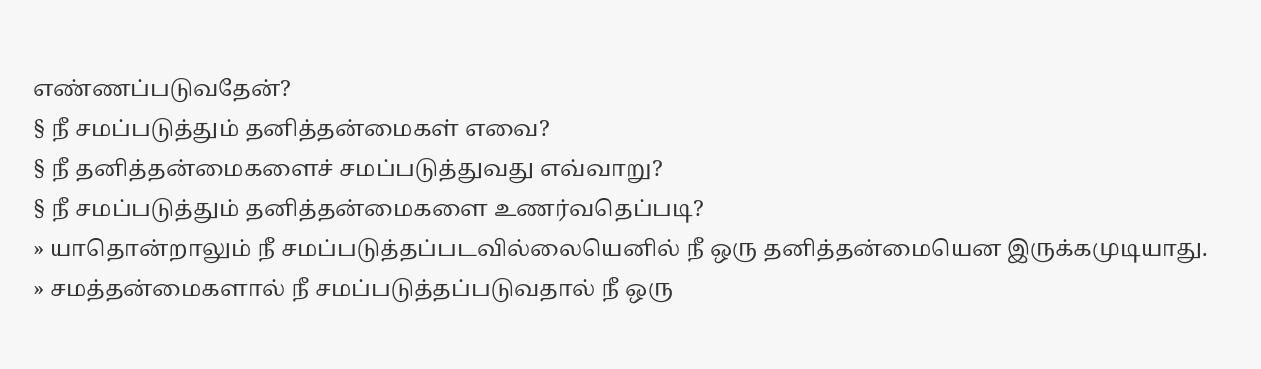எண்ணப்படுவதேன்?
§ நீ சமப்படுத்தும் தனித்தன்மைகள் எவை?
§ நீ தனித்தன்மைகளைச் சமப்படுத்துவது எவ்வாறு?
§ நீ சமப்படுத்தும் தனித்தன்மைகளை உணர்வதெப்படி?
» யாதொன்றாலும் நீ சமப்படுத்தப்படவில்லையெனில் நீ ஒரு தனித்தன்மையென இருக்கமுடியாது.
» சமத்தன்மைகளால் நீ சமப்படுத்தப்படுவதால் நீ ஒரு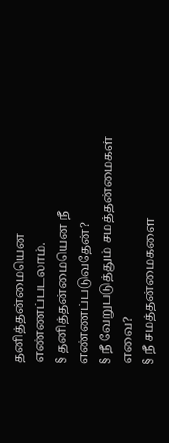தனித்தன்மையென எண்ணப்படலாம்.
§ தனித்தன்மையென நீ எண்ணப்படுவதேன்?
§ நீ வேறுபடுத்தும் சமத்தன்மைகள் எவை?
§ நீ சமத்தன்மைகளை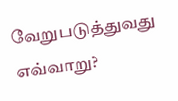வேறுபடுத்துவது எவ்வாறு?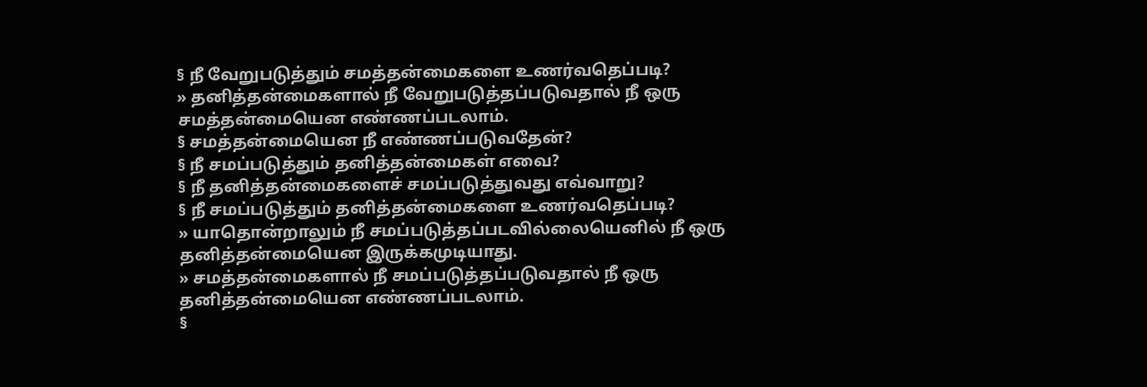§ நீ வேறுபடுத்தும் சமத்தன்மைகளை உணர்வதெப்படி?
» தனித்தன்மைகளால் நீ வேறுபடுத்தப்படுவதால் நீ ஒரு சமத்தன்மையென எண்ணப்படலாம்.
§ சமத்தன்மையென நீ எண்ணப்படுவதேன்?
§ நீ சமப்படுத்தும் தனித்தன்மைகள் எவை?
§ நீ தனித்தன்மைகளைச் சமப்படுத்துவது எவ்வாறு?
§ நீ சமப்படுத்தும் தனித்தன்மைகளை உணர்வதெப்படி?
» யாதொன்றாலும் நீ சமப்படுத்தப்படவில்லையெனில் நீ ஒரு தனித்தன்மையென இருக்கமுடியாது.
» சமத்தன்மைகளால் நீ சமப்படுத்தப்படுவதால் நீ ஒரு தனித்தன்மையென எண்ணப்படலாம்.
§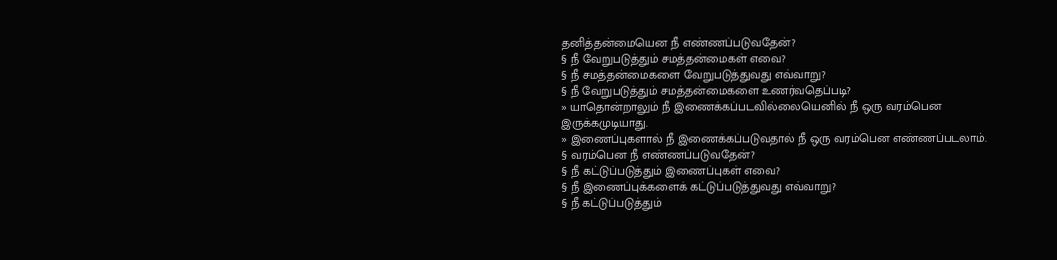தனித்தன்மையென நீ எண்ணப்படுவதேன்?
§ நீ வேறுபடுத்தும் சமத்தன்மைகள் எவை?
§ நீ சமத்தன்மைகளை வேறுபடுத்துவது எவ்வாறு?
§ நீ வேறுபடுத்தும் சமத்தன்மைகளை உணர்வதெப்படி?
» யாதொன்றாலும் நீ இணைக்கப்படவில்லையெனில் நீ ஒரு வரம்பென இருக்கமுடியாது.
» இணைப்புகளால் நீ இணைக்கப்படுவதால் நீ ஒரு வரம்பென எண்ணப்படலாம்.
§ வரம்பென நீ எண்ணப்படுவதேன்?
§ நீ கட்டுப்படுத்தும் இணைப்புகள் எவை?
§ நீ இணைப்புக்களைக் கட்டுப்படுத்துவது எவ்வாறு?
§ நீ கட்டுப்படுத்தும்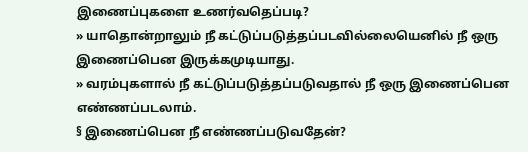இணைப்புகளை உணர்வதெப்படி?
» யாதொன்றாலும் நீ கட்டுப்படுத்தப்படவில்லையெனில் நீ ஒரு இணைப்பென இருக்கமுடியாது.
» வரம்புகளால் நீ கட்டுப்படுத்தப்படுவதால் நீ ஒரு இணைப்பென எண்ணப்படலாம்.
§ இணைப்பென நீ எண்ணப்படுவதேன்?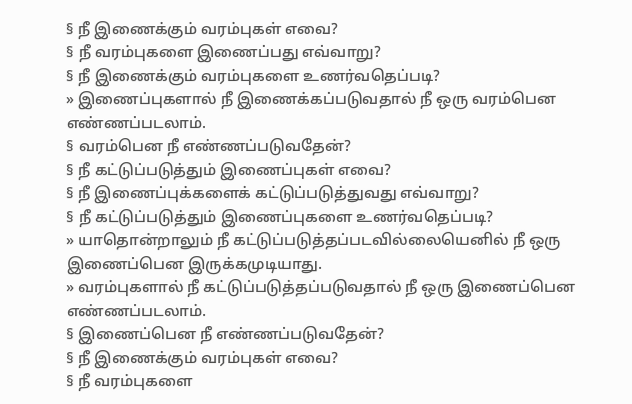§ நீ இணைக்கும் வரம்புகள் எவை?
§ நீ வரம்புகளை இணைப்பது எவ்வாறு?
§ நீ இணைக்கும் வரம்புகளை உணர்வதெப்படி?
» இணைப்புகளால் நீ இணைக்கப்படுவதால் நீ ஒரு வரம்பென எண்ணப்படலாம்.
§ வரம்பென நீ எண்ணப்படுவதேன்?
§ நீ கட்டுப்படுத்தும் இணைப்புகள் எவை?
§ நீ இணைப்புக்களைக் கட்டுப்படுத்துவது எவ்வாறு?
§ நீ கட்டுப்படுத்தும் இணைப்புகளை உணர்வதெப்படி?
» யாதொன்றாலும் நீ கட்டுப்படுத்தப்படவில்லையெனில் நீ ஒரு இணைப்பென இருக்கமுடியாது.
» வரம்புகளால் நீ கட்டுப்படுத்தப்படுவதால் நீ ஒரு இணைப்பென எண்ணப்படலாம்.
§ இணைப்பென நீ எண்ணப்படுவதேன்?
§ நீ இணைக்கும் வரம்புகள் எவை?
§ நீ வரம்புகளை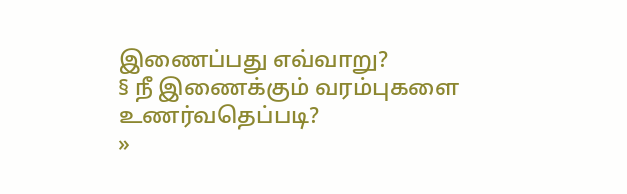இணைப்பது எவ்வாறு?
§ நீ இணைக்கும் வரம்புகளை உணர்வதெப்படி?
»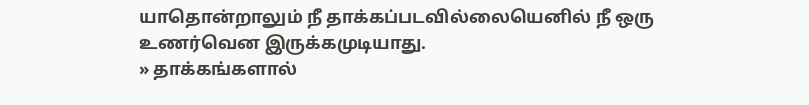யாதொன்றாலும் நீ தாக்கப்படவில்லையெனில் நீ ஒரு உணர்வென இருக்கமுடியாது.
» தாக்கங்களால்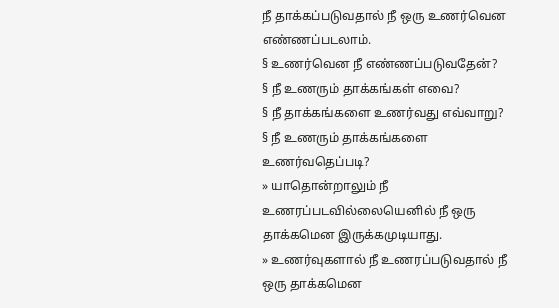நீ தாக்கப்படுவதால் நீ ஒரு உணர்வென எண்ணப்படலாம்.
§ உணர்வென நீ எண்ணப்படுவதேன்?
§ நீ உணரும் தாக்கங்கள் எவை?
§ நீ தாக்கங்களை உணர்வது எவ்வாறு?
§ நீ உணரும் தாக்கங்களை உணர்வதெப்படி?
» யாதொன்றாலும் நீ உணரப்படவில்லையெனில் நீ ஒரு தாக்கமென இருக்கமுடியாது.
» உணர்வுகளால் நீ உணரப்படுவதால் நீ ஒரு தாக்கமென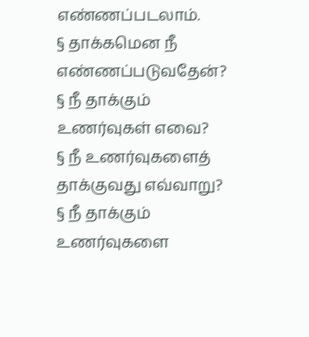எண்ணப்படலாம்.
§ தாக்கமென நீ எண்ணப்படுவதேன்?
§ நீ தாக்கும் உணர்வுகள் எவை?
§ நீ உணர்வுகளைத் தாக்குவது எவ்வாறு?
§ நீ தாக்கும் உணர்வுகளை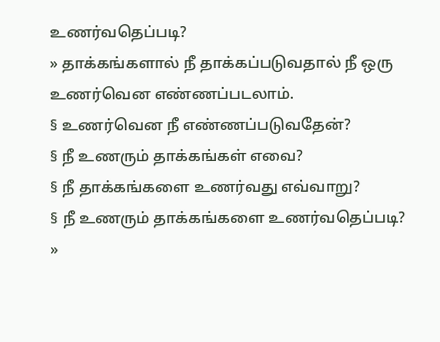உணர்வதெப்படி?
» தாக்கங்களால் நீ தாக்கப்படுவதால் நீ ஒரு உணர்வென எண்ணப்படலாம்.
§ உணர்வென நீ எண்ணப்படுவதேன்?
§ நீ உணரும் தாக்கங்கள் எவை?
§ நீ தாக்கங்களை உணர்வது எவ்வாறு?
§ நீ உணரும் தாக்கங்களை உணர்வதெப்படி?
»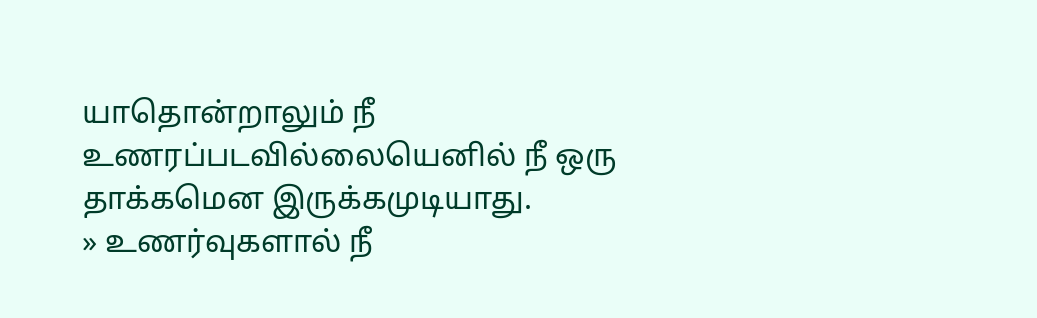யாதொன்றாலும் நீ உணரப்படவில்லையெனில் நீ ஒரு தாக்கமென இருக்கமுடியாது.
» உணர்வுகளால் நீ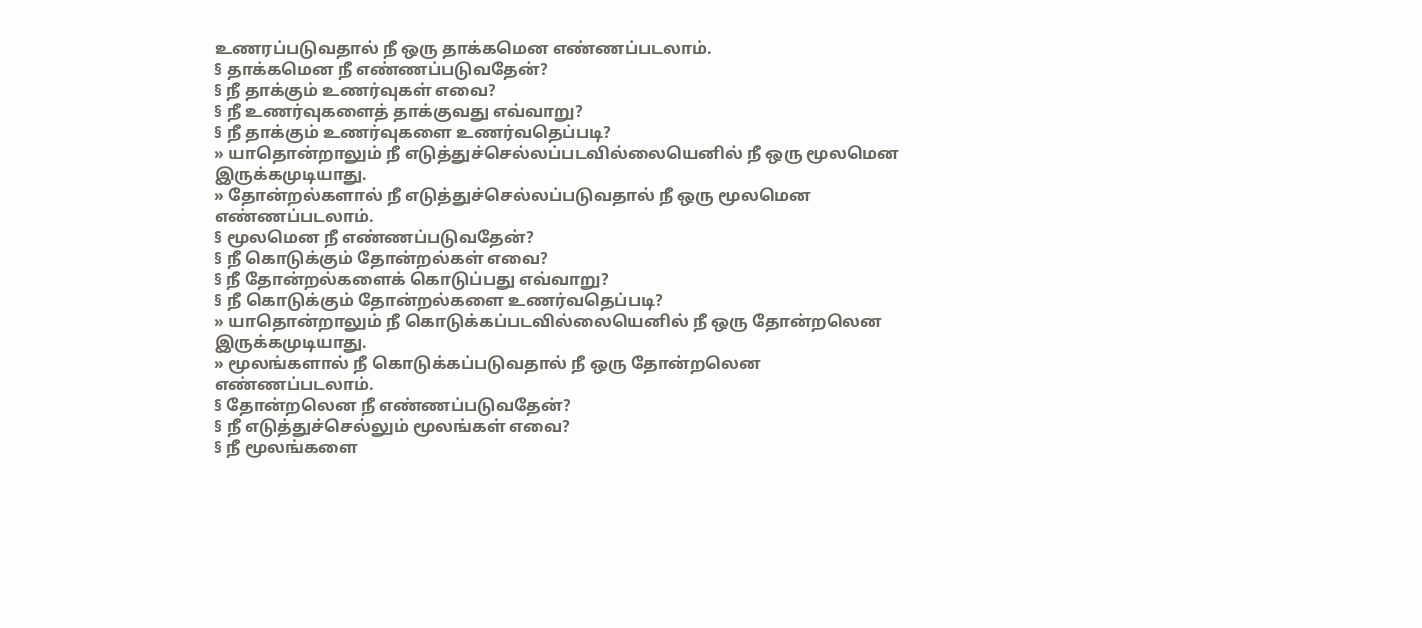உணரப்படுவதால் நீ ஒரு தாக்கமென எண்ணப்படலாம்.
§ தாக்கமென நீ எண்ணப்படுவதேன்?
§ நீ தாக்கும் உணர்வுகள் எவை?
§ நீ உணர்வுகளைத் தாக்குவது எவ்வாறு?
§ நீ தாக்கும் உணர்வுகளை உணர்வதெப்படி?
» யாதொன்றாலும் நீ எடுத்துச்செல்லப்படவில்லையெனில் நீ ஒரு மூலமென இருக்கமுடியாது.
» தோன்றல்களால் நீ எடுத்துச்செல்லப்படுவதால் நீ ஒரு மூலமென எண்ணப்படலாம்.
§ மூலமென நீ எண்ணப்படுவதேன்?
§ நீ கொடுக்கும் தோன்றல்கள் எவை?
§ நீ தோன்றல்களைக் கொடுப்பது எவ்வாறு?
§ நீ கொடுக்கும் தோன்றல்களை உணர்வதெப்படி?
» யாதொன்றாலும் நீ கொடுக்கப்படவில்லையெனில் நீ ஒரு தோன்றலென இருக்கமுடியாது.
» மூலங்களால் நீ கொடுக்கப்படுவதால் நீ ஒரு தோன்றலென எண்ணப்படலாம்.
§ தோன்றலென நீ எண்ணப்படுவதேன்?
§ நீ எடுத்துச்செல்லும் மூலங்கள் எவை?
§ நீ மூலங்களை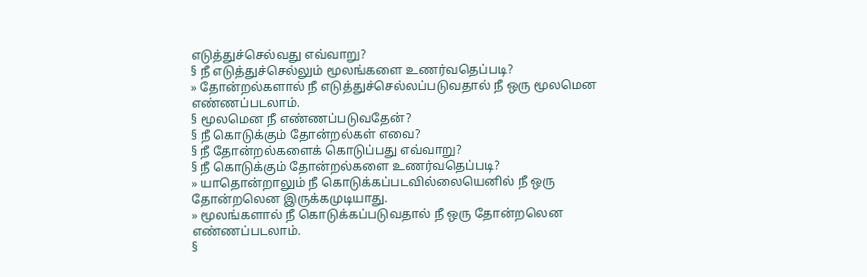எடுத்துச்செல்வது எவ்வாறு?
§ நீ எடுத்துச்செல்லும் மூலங்களை உணர்வதெப்படி?
» தோன்றல்களால் நீ எடுத்துச்செல்லப்படுவதால் நீ ஒரு மூலமென எண்ணப்படலாம்.
§ மூலமென நீ எண்ணப்படுவதேன்?
§ நீ கொடுக்கும் தோன்றல்கள் எவை?
§ நீ தோன்றல்களைக் கொடுப்பது எவ்வாறு?
§ நீ கொடுக்கும் தோன்றல்களை உணர்வதெப்படி?
» யாதொன்றாலும் நீ கொடுக்கப்படவில்லையெனில் நீ ஒரு தோன்றலென இருக்கமுடியாது.
» மூலங்களால் நீ கொடுக்கப்படுவதால் நீ ஒரு தோன்றலென எண்ணப்படலாம்.
§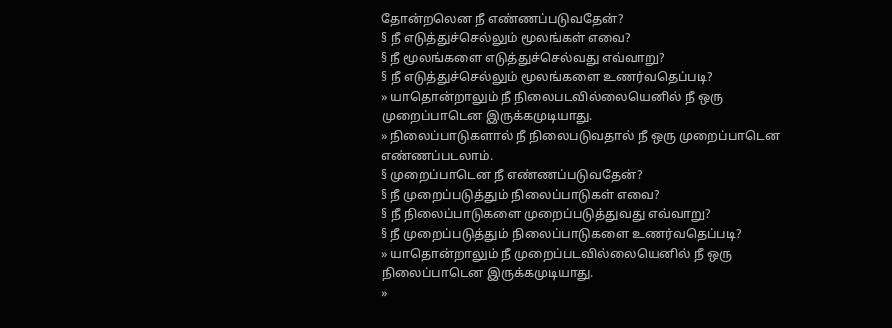தோன்றலென நீ எண்ணப்படுவதேன்?
§ நீ எடுத்துச்செல்லும் மூலங்கள் எவை?
§ நீ மூலங்களை எடுத்துச்செல்வது எவ்வாறு?
§ நீ எடுத்துச்செல்லும் மூலங்களை உணர்வதெப்படி?
» யாதொன்றாலும் நீ நிலைபடவில்லையெனில் நீ ஒரு முறைப்பாடென இருக்கமுடியாது.
» நிலைப்பாடுகளால் நீ நிலைபடுவதால் நீ ஒரு முறைப்பாடென எண்ணப்படலாம்.
§ முறைப்பாடென நீ எண்ணப்படுவதேன்?
§ நீ முறைப்படுத்தும் நிலைப்பாடுகள் எவை?
§ நீ நிலைப்பாடுகளை முறைப்படுத்துவது எவ்வாறு?
§ நீ முறைப்படுத்தும் நிலைப்பாடுகளை உணர்வதெப்படி?
» யாதொன்றாலும் நீ முறைப்படவில்லையெனில் நீ ஒரு நிலைப்பாடென இருக்கமுடியாது.
»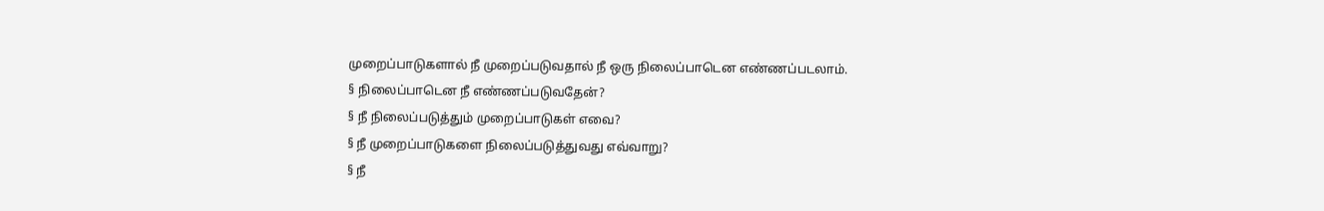முறைப்பாடுகளால் நீ முறைப்படுவதால் நீ ஒரு நிலைப்பாடென எண்ணப்படலாம்.
§ நிலைப்பாடென நீ எண்ணப்படுவதேன்?
§ நீ நிலைப்படுத்தும் முறைப்பாடுகள் எவை?
§ நீ முறைப்பாடுகளை நிலைப்படுத்துவது எவ்வாறு?
§ நீ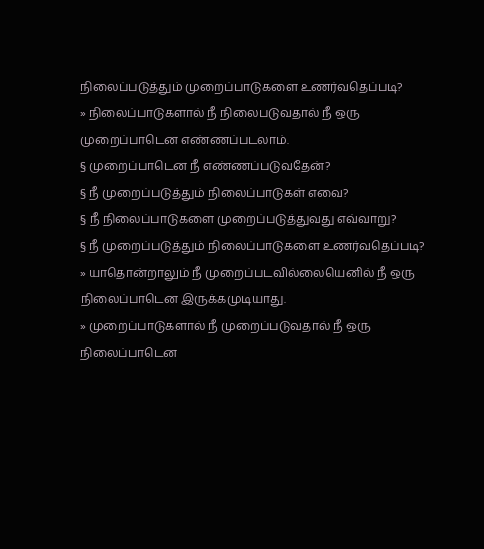நிலைப்படுத்தும் முறைப்பாடுகளை உணர்வதெப்படி?
» நிலைப்பாடுகளால் நீ நிலைபடுவதால் நீ ஒரு முறைப்பாடென எண்ணப்படலாம்.
§ முறைப்பாடென நீ எண்ணப்படுவதேன்?
§ நீ முறைப்படுத்தும் நிலைப்பாடுகள் எவை?
§ நீ நிலைப்பாடுகளை முறைப்படுத்துவது எவ்வாறு?
§ நீ முறைப்படுத்தும் நிலைப்பாடுகளை உணர்வதெப்படி?
» யாதொன்றாலும் நீ முறைப்படவில்லையெனில் நீ ஒரு நிலைப்பாடென இருக்கமுடியாது.
» முறைப்பாடுகளால் நீ முறைப்படுவதால் நீ ஒரு நிலைப்பாடென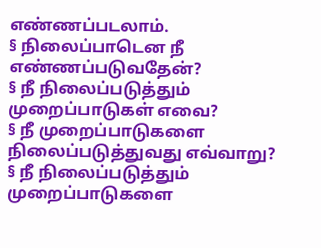எண்ணப்படலாம்.
§ நிலைப்பாடென நீ எண்ணப்படுவதேன்?
§ நீ நிலைப்படுத்தும் முறைப்பாடுகள் எவை?
§ நீ முறைப்பாடுகளை நிலைப்படுத்துவது எவ்வாறு?
§ நீ நிலைப்படுத்தும் முறைப்பாடுகளை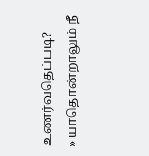உணர்வதெப்படி?
» யாதொன்றாலும் நீ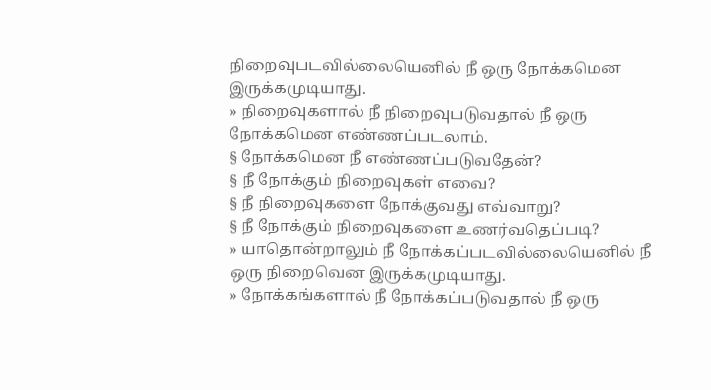நிறைவுபடவில்லையெனில் நீ ஒரு நோக்கமென இருக்கமுடியாது.
» நிறைவுகளால் நீ நிறைவுபடுவதால் நீ ஒரு நோக்கமென எண்ணப்படலாம்.
§ நோக்கமென நீ எண்ணப்படுவதேன்?
§ நீ நோக்கும் நிறைவுகள் எவை?
§ நீ நிறைவுகளை நோக்குவது எவ்வாறு?
§ நீ நோக்கும் நிறைவுகளை உணர்வதெப்படி?
» யாதொன்றாலும் நீ நோக்கப்படவில்லையெனில் நீ ஒரு நிறைவென இருக்கமுடியாது.
» நோக்கங்களால் நீ நோக்கப்படுவதால் நீ ஒரு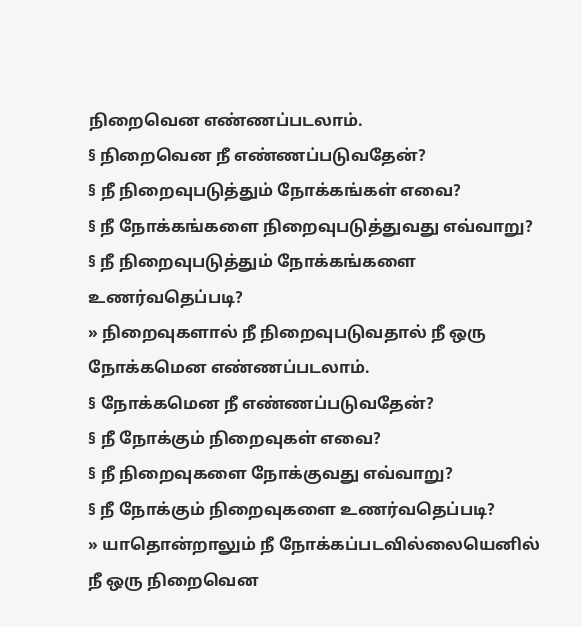நிறைவென எண்ணப்படலாம்.
§ நிறைவென நீ எண்ணப்படுவதேன்?
§ நீ நிறைவுபடுத்தும் நோக்கங்கள் எவை?
§ நீ நோக்கங்களை நிறைவுபடுத்துவது எவ்வாறு?
§ நீ நிறைவுபடுத்தும் நோக்கங்களை உணர்வதெப்படி?
» நிறைவுகளால் நீ நிறைவுபடுவதால் நீ ஒரு நோக்கமென எண்ணப்படலாம்.
§ நோக்கமென நீ எண்ணப்படுவதேன்?
§ நீ நோக்கும் நிறைவுகள் எவை?
§ நீ நிறைவுகளை நோக்குவது எவ்வாறு?
§ நீ நோக்கும் நிறைவுகளை உணர்வதெப்படி?
» யாதொன்றாலும் நீ நோக்கப்படவில்லையெனில் நீ ஒரு நிறைவென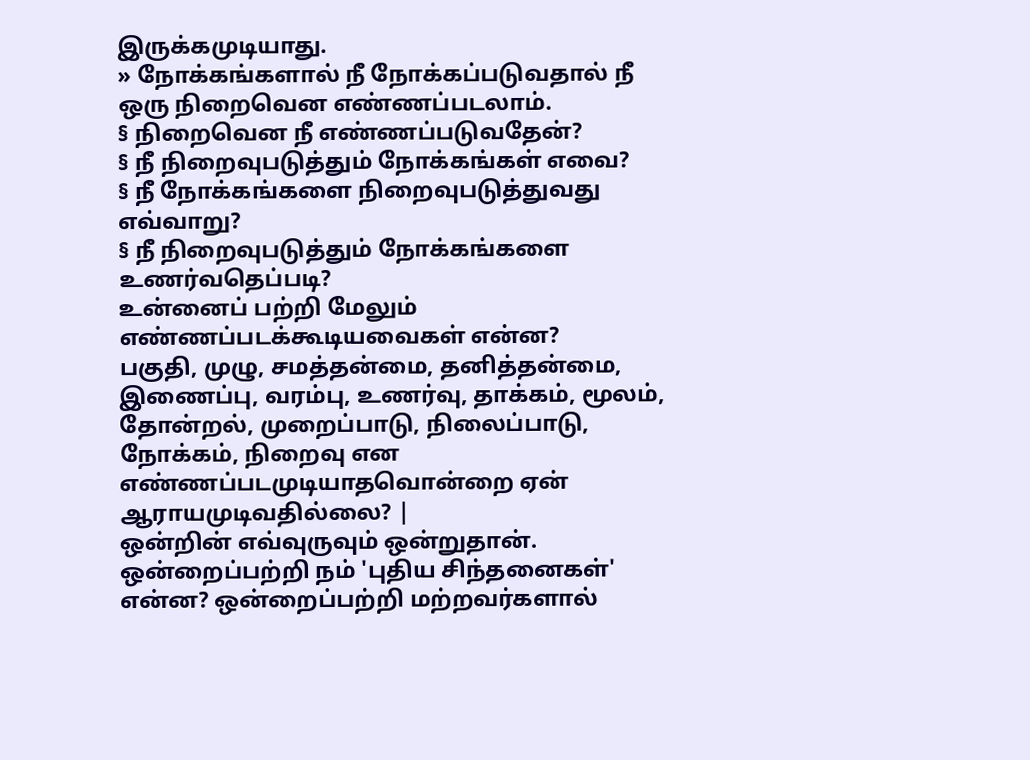இருக்கமுடியாது.
» நோக்கங்களால் நீ நோக்கப்படுவதால் நீ ஒரு நிறைவென எண்ணப்படலாம்.
§ நிறைவென நீ எண்ணப்படுவதேன்?
§ நீ நிறைவுபடுத்தும் நோக்கங்கள் எவை?
§ நீ நோக்கங்களை நிறைவுபடுத்துவது எவ்வாறு?
§ நீ நிறைவுபடுத்தும் நோக்கங்களை உணர்வதெப்படி?
உன்னைப் பற்றி மேலும் எண்ணப்படக்கூடியவைகள் என்ன?
பகுதி, முழு, சமத்தன்மை, தனித்தன்மை, இணைப்பு, வரம்பு, உணர்வு, தாக்கம், மூலம், தோன்றல், முறைப்பாடு, நிலைப்பாடு, நோக்கம், நிறைவு என எண்ணப்படமுடியாதவொன்றை ஏன் ஆராயமுடிவதில்லை? |
ஒன்றின் எவ்வுருவும் ஒன்றுதான்.
ஒன்றைப்பற்றி நம் 'புதிய சிந்தனைகள்' என்ன? ஒன்றைப்பற்றி மற்றவர்களால்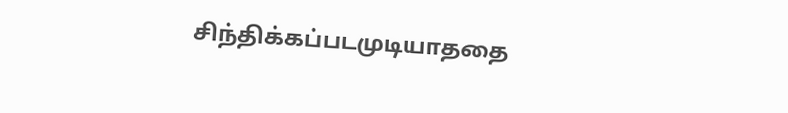சிந்திக்கப்படமுடியாததை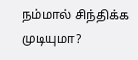நம்மால் சிந்திக்க முடியுமா?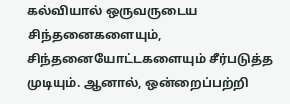கல்வியால் ஒருவருடைய சிந்தனைகளையும், சிந்தனையோட்டகளையும் சீர்படுத்த முடியும். ஆனால், ஒன்றைப்பற்றி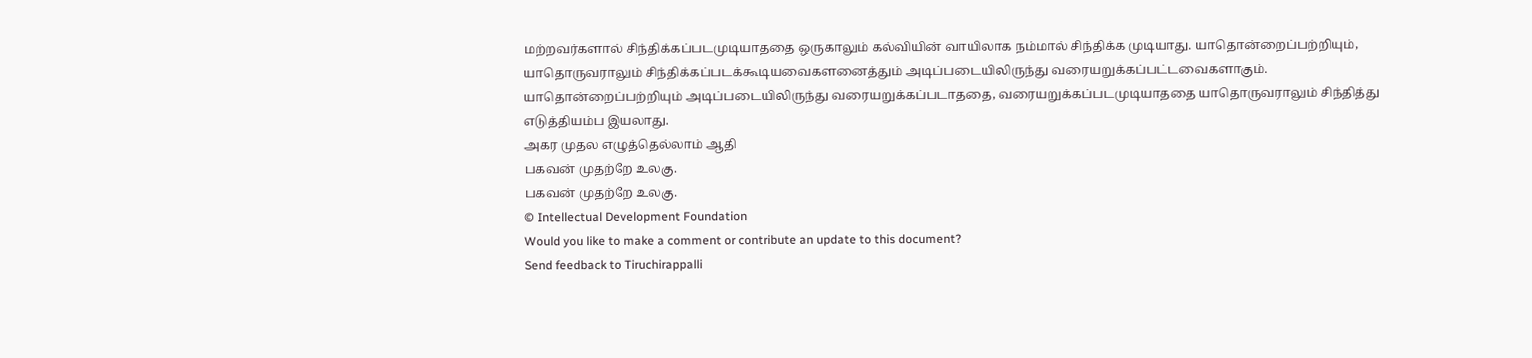மற்றவர்களால் சிந்திக்கப்படமுடியாததை ஒருகாலும் கல்வியின் வாயிலாக நம்மால் சிந்திக்க முடியாது. யாதொன்றைப்பற்றியும், யாதொருவராலும் சிந்திக்கப்படக்கூடியவைகளனைத்தும் அடிப்படையிலிருந்து வரையறுக்கப்பட்டவைகளாகும். யாதொன்றைப்பற்றியும் அடிப்படையிலிருந்து வரையறுக்கப்படாததை, வரையறுக்கப்படமுடியாததை யாதொருவராலும் சிந்தித்து எடுத்தியம்ப இயலாது.
அகர முதல எழுத்தெல்லாம் ஆதி
பகவன் முதற்றே உலகு.
பகவன் முதற்றே உலகு.
© Intellectual Development Foundation
Would you like to make a comment or contribute an update to this document?
Send feedback to Tiruchirappalli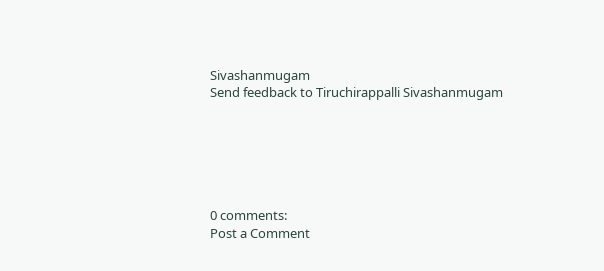Sivashanmugam
Send feedback to Tiruchirappalli Sivashanmugam






0 comments:
Post a Comment